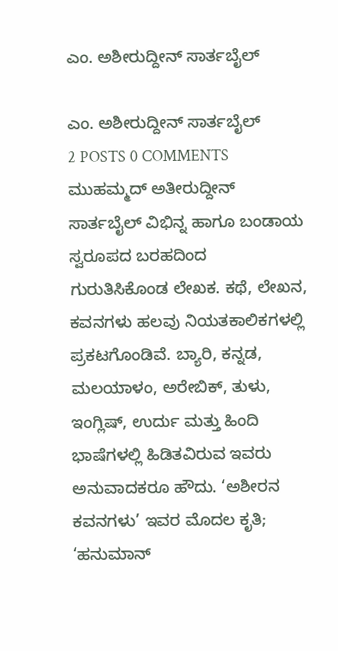ಎಂ. ಅಶೀರುದ್ದೀನ್ ಸಾರ್ತಬೈಲ್

ಎಂ. ಅಶೀರುದ್ದೀನ್ ಸಾರ್ತಬೈಲ್
2 POSTS 0 COMMENTS
ಮುಹಮ್ಮದ್ ಅತೀರುದ್ದೀನ್ ಸಾರ್ತಬೈಲ್ ವಿಭಿನ್ನ ಹಾಗೂ ಬಂಡಾಯ ಸ್ವರೂಪದ ಬರಹದಿಂದ ಗುರುತಿಸಿಕೊಂಡ ಲೇಖಕ. ಕಥೆ, ಲೇಖನ, ಕವನಗಳು ಹಲವು ನಿಯತಕಾಲಿಕಗಳಲ್ಲಿ ಪ್ರಕಟಗೊಂಡಿವೆ. ಬ್ಯಾರಿ, ಕನ್ನಡ, ಮಲಯಾಳಂ, ಅರೇಬಿಕ್, ತುಳು, ಇಂಗ್ಲಿಷ್, ಉರ್ದು ಮತ್ತು ಹಿಂದಿ ಭಾಷೆಗಳಲ್ಲಿ ಹಿಡಿತವಿರುವ ಇವರು ಅನುವಾದಕರೂ ಹೌದು. ‘ಅಶೀರನ ಕವನಗಳು’ ಇವರ ಮೊದಲ ಕೃತಿ; ‘ಹನುಮಾನ್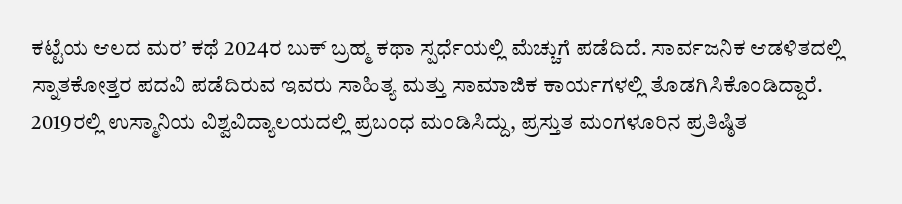ಕಟ್ಟೆಯ ಆಲದ ಮರ’ ಕಥೆ 2024ರ ಬುಕ್ ಬ್ರಹ್ಮ ಕಥಾ ಸ್ಪರ್ಧೆಯಲ್ಲಿ ಮೆಚ್ಚುಗೆ ಪಡೆದಿದೆ. ಸಾರ್ವಜನಿಕ ಆಡಳಿತದಲ್ಲಿ ಸ್ನಾತಕೋತ್ತರ ಪದವಿ ಪಡೆದಿರುವ ಇವರು ಸಾಹಿತ್ಯ ಮತ್ತು ಸಾಮಾಜಿಕ ಕಾರ್ಯಗಳಲ್ಲಿ ತೊಡಗಿಸಿಕೊಂಡಿದ್ದಾರೆ. 2019ರಲ್ಲಿ ಉಸ್ಮಾನಿಯ ವಿಶ್ವವಿದ್ಯಾಲಯದಲ್ಲಿ ಪ್ರಬಂಧ ಮಂಡಿಸಿದ್ದು, ಪ್ರಸ್ತುತ ಮಂಗಳೂರಿನ ಪ್ರತಿಷ್ಠಿತ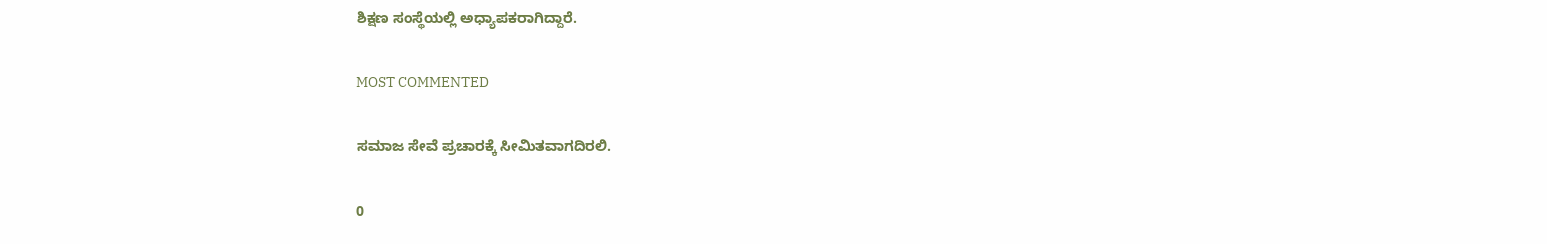ಶಿಕ್ಷಣ ಸಂಸ್ಥೆಯಲ್ಲಿ ಅಧ್ಯಾಪಕರಾಗಿದ್ದಾರೆ.

MOST COMMENTED

ಸಮಾಜ ಸೇವೆ ಪ್ರಚಾರಕ್ಕೆ ಸೀಮಿತವಾಗದಿರಲಿ.

0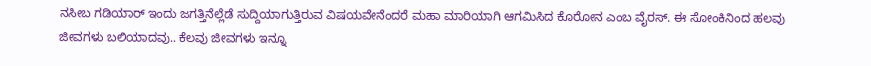ನಸೀಬ ಗಡಿಯಾರ್ ಇಂದು ಜಗತ್ತಿನೆಲ್ಲೆಡೆ ಸುದ್ದಿಯಾಗುತ್ತಿರುವ ವಿಷಯವೇನೆಂದರೆ ಮಹಾ ಮಾರಿಯಾಗಿ ಆಗಮಿಸಿದ ಕೊರೋನ ಎಂಬ ವೈರಸ್. ಈ ಸೋಂಕಿನಿಂದ ಹಲವು ಜೀವಗಳು ಬಲಿಯಾದವು.. ಕೆಲವು ಜೀವಗಳು ಇನ್ನೂ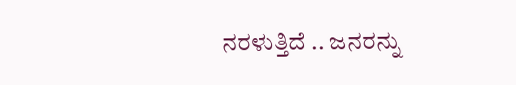ನರಳುತ್ತಿದೆ .. ಜನರನ್ನು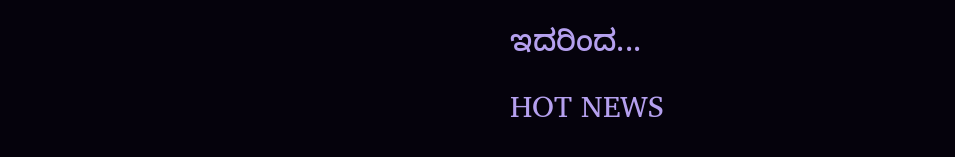ಇದರಿಂದ...

HOT NEWS